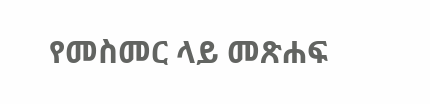የመስመር ላይ መጽሐፍ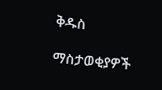ቅዱስ

ማስታወቂያዎች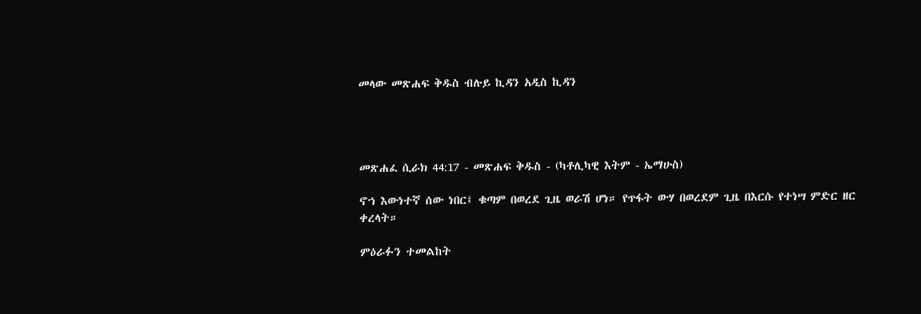መላው መጽሐፍ ቅዱስ ብሉይ ኪዳን አዲስ ኪዳን




መጽሐፈ ሲራክ 44:17 - መጽሐፍ ቅዱስ - (ካቶሊካዊ እትም - ኤማሁስ)

ኖኀ እውነተኛ ሰው ነበር፤ ቁጣም በወረደ ጊዜ ወራሽ ሆነ። የጥፋት ውሃ በወረደም ጊዜ በእርሱ የተነሣ ምድር ዘር ቀረላት።

ምዕራፉን ተመልከት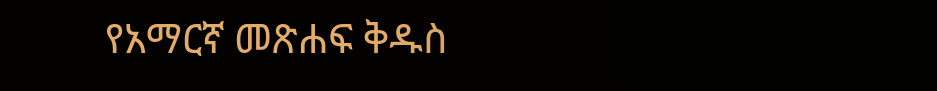የአማርኛ መጽሐፍ ቅዱስ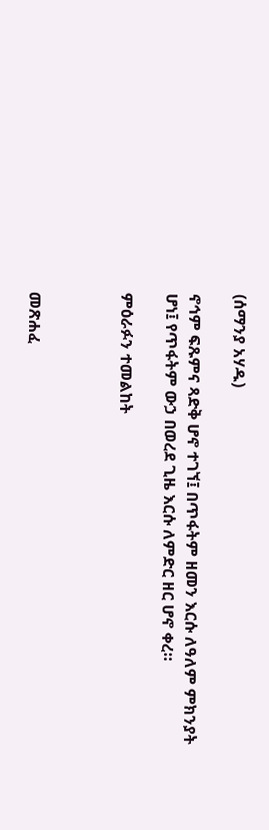(ሰማንያ አሃዱ)

ኖኅም ፍጹምና ጻድቅ ሆኖ ተገኘ፤ በጥፋትም ዘመን እርሱ ለዓለም ምክንያት ሆነ፤ የጥፋትም ውኃ በወረደ ጊዜ እርሱ ለምድር ዘር ሆኖ ቀረ።

ምዕራፉን ተመልከት



መጽሐፈ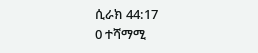ሲራክ 44:17
0 ተሻማሚ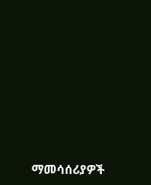ማመሳሰሪያዎች